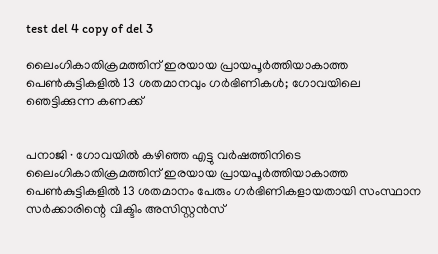test del 4 copy of del 3

ലൈംഗികാതിക്രമത്തിന് ഇരയായ പ്രായപൂർത്തിയാകാത്ത പെൺകുട്ടികളിൽ 13 ശതമാനവും ഗർഭിണികൾ; ഗോവയിലെ ഞെട്ടിക്കുന്ന കണക്ക്


പനാജി ∙ ഗോവയിൽ കഴിഞ്ഞ എട്ടു വർഷത്തിനിടെ ലൈംഗികാതിക്രമത്തിന് ഇരയായ പ്രായപൂർത്തിയാകാത്ത പെൺകുട്ടികളിൽ 13 ശതമാനം പേരും ഗർഭിണികളായതായി സംസ്ഥാന സർക്കാരിന്റെ വിക്ടിം അസിസ്റ്റൻസ്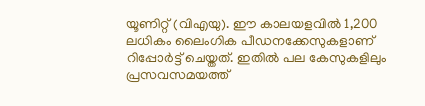യൂണിറ്റ് (വിഎയു). ഈ കാലയളവിൽ 1,200 ലധികം ലൈംഗിക പീഡനക്കേസുകളാണ് റിപ്പോർട്ട് ചെയ്തത്. ഇതിൽ പല കേസുകളിലും പ്രസവസമയത്ത്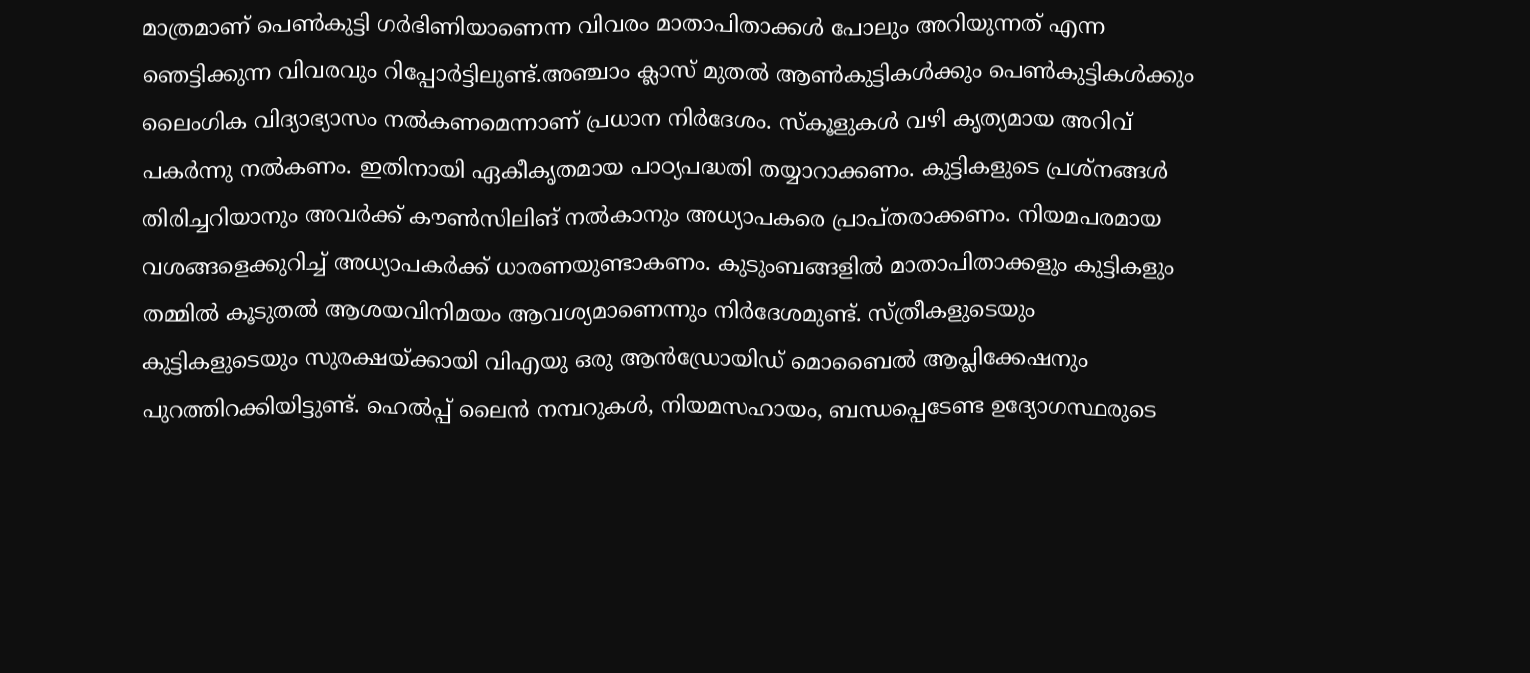മാത്രമാണ് പെൺകുട്ടി ഗർഭിണിയാണെന്ന വിവരം മാതാപിതാക്കൾ പോലും അറിയുന്നത് എന്ന ഞെട്ടിക്കുന്ന വിവരവും റിപ്പോർട്ടിലുണ്ട്.അഞ്ചാം ക്ലാസ് മുതൽ ആൺകുട്ടികൾക്കും പെൺകുട്ടികൾക്കും ലൈംഗിക വിദ്യാഭ്യാസം നൽകണമെന്നാണ് പ്രധാന നിർദേശം. സ്കൂളുകൾ വഴി കൃത്യമായ അറിവ് പകർന്നു നൽകണം. ഇതിനായി ഏകീകൃതമായ പാഠ്യപദ്ധതി തയ്യാറാക്കണം. കുട്ടികളുടെ പ്രശ്നങ്ങൾ തിരിച്ചറിയാനും അവർക്ക് കൗൺസിലിങ് നൽകാനും അധ്യാപകരെ പ്രാപ്തരാക്കണം. നിയമപരമായ വശങ്ങളെക്കുറിച്ച് അധ്യാപകർക്ക് ധാരണയുണ്ടാകണം. കുടുംബങ്ങളിൽ മാതാപിതാക്കളും കുട്ടികളും തമ്മിൽ കൂടുതൽ ആശയവിനിമയം ആവശ്യമാണെന്നും നിർദേശമുണ്ട്. സ്ത്രീകളുടെയും കുട്ടികളുടെയും സുരക്ഷയ്ക്കായി വിഎയു ഒരു ആൻഡ്രോയിഡ് മൊബൈൽ ആപ്ലിക്കേഷനും പുറത്തിറക്കിയിട്ടുണ്ട്. ഹെൽപ്പ് ലൈൻ നമ്പറുകൾ, നിയമസഹായം, ബന്ധപ്പെടേണ്ട ഉദ്യോഗസ്ഥരുടെ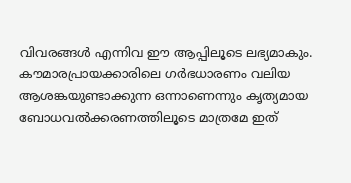വിവരങ്ങൾ എന്നിവ ഈ ആപ്പിലൂടെ ലഭ്യമാകും. കൗമാരപ്രായക്കാരിലെ ഗർഭധാരണം വലിയ ആശങ്കയുണ്ടാക്കുന്ന ഒന്നാണെന്നും കൃത്യമായ ബോധവൽക്കരണത്തിലൂടെ മാത്രമേ ഇത്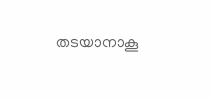തടയാനാകൂ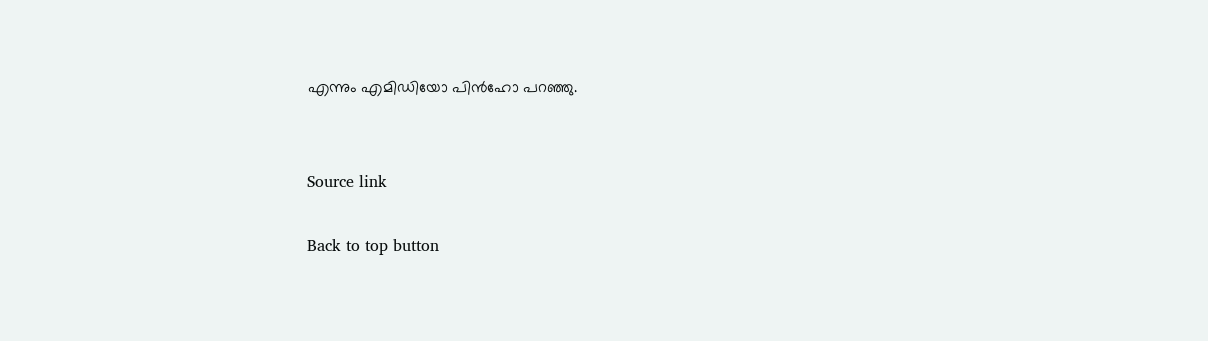എന്നും എമിഡിയോ പിൻഹോ പറഞ്ഞു.


Source link

Back to top button